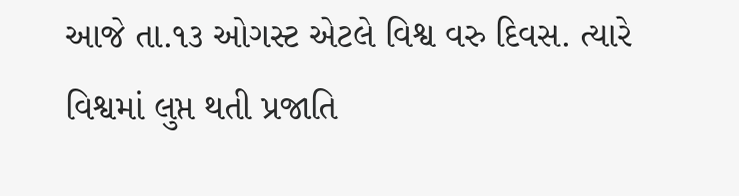આજે તા.૧૩ ઓગસ્ટ એટલે વિશ્વ વરુ દિવસ. ત્યારે વિશ્વમાં લુપ્ત થતી પ્રજાતિ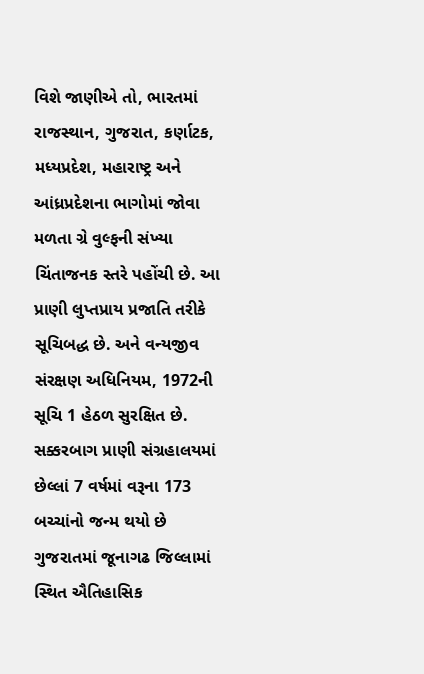વિશે જાણીએ તો, ભારતમાં રાજસ્થાન, ગુજરાત, કર્ણાટક, મધ્યપ્રદેશ, મહારાષ્ટ્ર અને આંધ્રપ્રદેશના ભાગોમાં જોવા મળતા ગ્રે વુલ્ફની સંખ્યા ચિંતાજનક સ્તરે પહોંચી છે. આ પ્રાણી લુપ્તપ્રાય પ્રજાતિ તરીકે સૂચિબદ્ધ છે. અને વન્યજીવ સંરક્ષણ અધિનિયમ, 1972ની સૂચિ 1 હેઠળ સુરક્ષિત છે.
સક્કરબાગ પ્રાણી સંગ્રહાલયમાં છેલ્લાં 7 વર્ષમાં વરૂના 173 બચ્ચાંનો જન્મ થયો છે
ગુજરાતમાં જૂનાગઢ જિલ્લામાં સ્થિત ઐતિહાસિક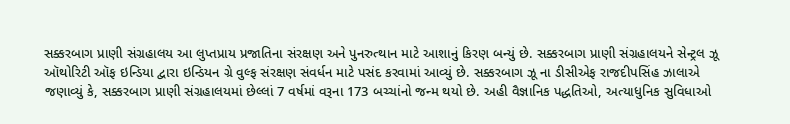સક્કરબાગ પ્રાણી સંગ્રહાલય આ લુપ્તપ્રાય પ્રજાતિના સંરક્ષણ અને પુનરુત્થાન માટે આશાનું કિરણ બન્યું છે. સક્કરબાગ પ્રાણી સંગ્રહાલયને સેન્ટ્રલ ઝૂ ઑથોરિટી ઑફ ઇન્ડિયા દ્વારા ઇન્ડિયન ગ્રે વુલ્ફ સંરક્ષણ સંવર્ધન માટે પસંદ કરવામાં આવ્યું છે. સક્કરબાગ ઝૂ ના ડીસીએફ રાજદીપસિંહ ઝાલાએ જણાવ્યું કે, સક્કરબાગ પ્રાણી સંગ્રહાલયમાં છેલ્લાં 7 વર્ષમાં વરૂના 173 બચ્ચાંનો જન્મ થયો છે. અહી વૈજ્ઞાનિક પદ્ધતિઓ, અત્યાધુનિક સુવિધાઓ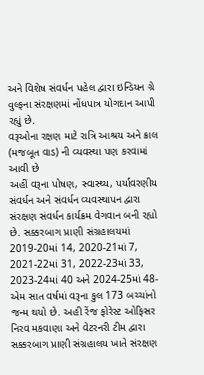અને વિશેષ સંવર્ધન પહેલ દ્વારા ઇન્ડિયન ગ્રે વુલ્ફના સંરક્ષણમાં નોંધપાત્ર યોગદાન આપી રહ્યું છે.
વરૂઓના રક્ષણ માટે રાત્રિ આશ્રય અને ક્રાલ (મજબૂત વાડ) ની વ્યવસ્થા પણ કરવામાં આવી છે
અહીં વરૂના પોષણ, સ્વાસ્થ્ય, પર્યાવરણીય સંવર્ધન અને સંવર્ધન વ્યવસ્થાપન દ્વારા સંરક્ષણ સંવર્ધન કાર્યક્રમ વેગવાન બની રહ્યો છે. સક્કરબાગ પ્રાણી સંગ્રહાલયમાં 2019-20માં 14, 2020-21માં 7, 2021-22માં 31, 2022-23માં 33, 2023-24માં 40 અને 2024-25માં 48- એમ સાત વર્ષમાં વરૂના કુલ 173 બચ્ચાંનો જન્મ થયો છે. અહી રેંજ ફોરેસ્ટ ઓફિસર નિરવ મકવાણા અને વેટરનરી ટીમ દ્વારા સક્કરબાગ પ્રાણી સંગ્રહાલય ખાતે સંરક્ષણ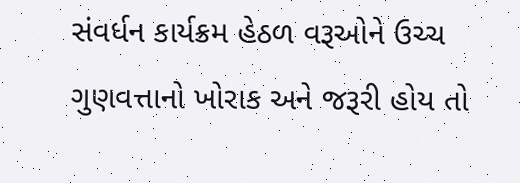સંવર્ધન કાર્યક્રમ હેઠળ વરૂઓને ઉચ્ચ ગુણવત્તાનો ખોરાક અને જરૂરી હોય તો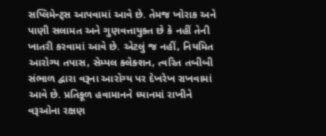સપ્લિમેન્ટ્સ આપવામાં આવે છે. તેમજ ખોરાક અને પાણી સલામત અને ગુણવત્તાયુક્ત છે કે નહીં તેની ખાતરી કરવામાં આવે છે. એટલું જ નહીં, નિયમિત આરોગ્ય તપાસ, સેમ્પલ કલેક્શન, ત્વરિત તબીબી સંભાળ દ્વારા વરૂના આરોગ્ય પર દેખરેખ રાખવામાં આવે છે. પ્રતિકૂળ હવામાનને ધ્યાનમાં રાખીને વરૂઓના રક્ષણ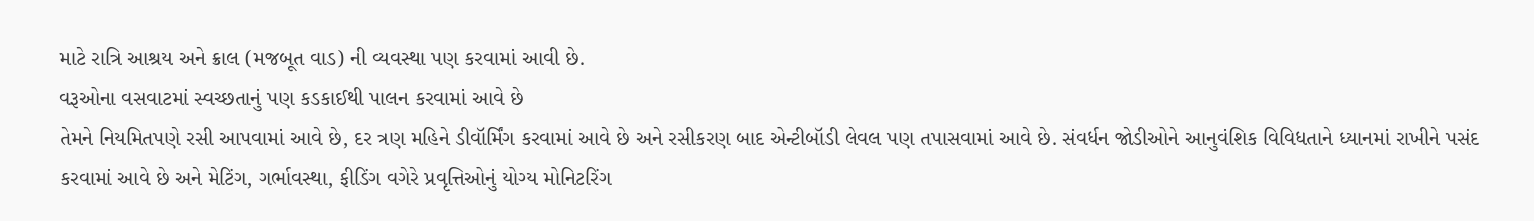માટે રાત્રિ આશ્રય અને ક્રાલ (મજબૂત વાડ) ની વ્યવસ્થા પણ કરવામાં આવી છે.
વરૂઓના વસવાટમાં સ્વચ્છતાનું પણ કડકાઈથી પાલન કરવામાં આવે છે
તેમને નિયમિતપણે રસી આપવામાં આવે છે, દર ત્રણ મહિને ડીવૉર્મિંગ કરવામાં આવે છે અને રસીકરણ બાદ એન્ટીબૉડી લેવલ પણ તપાસવામાં આવે છે. સંવર્ધન જોડીઓને આનુવંશિક વિવિધતાને ધ્યાનમાં રાખીને પસંદ કરવામાં આવે છે અને મેટિંગ, ગર્ભાવસ્થા, ફીડિંગ વગેરે પ્રવૃત્તિઓનું યોગ્ય મોનિટરિંગ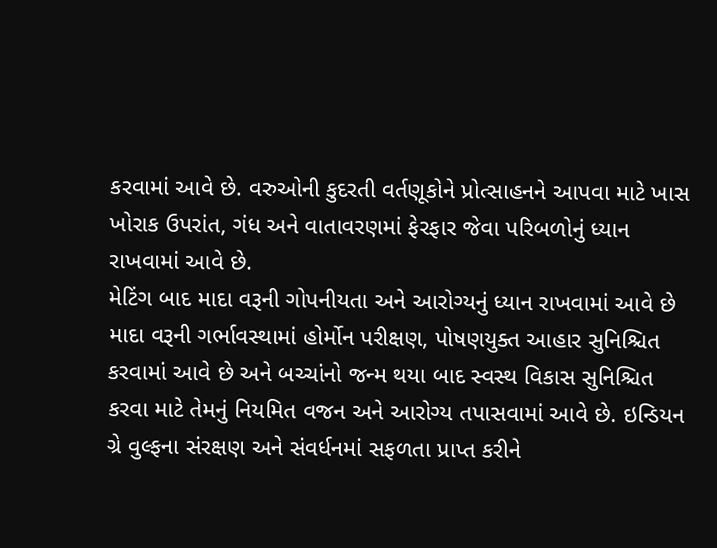કરવામાં આવે છે. વરુઓની કુદરતી વર્તણૂકોને પ્રોત્સાહનને આપવા માટે ખાસ ખોરાક ઉપરાંત, ગંધ અને વાતાવરણમાં ફેરફાર જેવા પરિબળોનું ધ્યાન રાખવામાં આવે છે.
મેટિંગ બાદ માદા વરૂની ગોપનીયતા અને આરોગ્યનું ધ્યાન રાખવામાં આવે છે
માદા વરૂની ગર્ભાવસ્થામાં હોર્મોન પરીક્ષણ, પોષણયુક્ત આહાર સુનિશ્ચિત કરવામાં આવે છે અને બચ્ચાંનો જન્મ થયા બાદ સ્વસ્થ વિકાસ સુનિશ્ચિત કરવા માટે તેમનું નિયમિત વજન અને આરોગ્ય તપાસવામાં આવે છે. ઇન્ડિયન ગ્રે વુલ્ફના સંરક્ષણ અને સંવર્ધનમાં સફળતા પ્રાપ્ત કરીને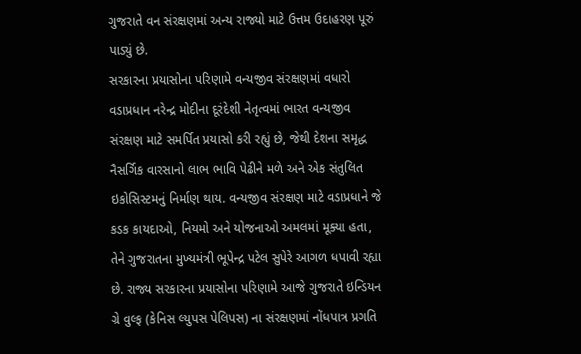ગુજરાતે વન સંરક્ષણમાં અન્ય રાજ્યો માટે ઉત્તમ ઉદાહરણ પૂરું પાડ્યું છે.
સરકારના પ્રયાસોના પરિણામે વન્યજીવ સંરક્ષણમાં વધારો
વડાપ્રધાન નરેન્દ્ર મોદીના દૂરંદેશી નેતૃત્વમાં ભારત વન્યજીવ સંરક્ષણ માટે સમર્પિત પ્રયાસો કરી રહ્યું છે, જેથી દેશના સમૃદ્ધ નૈસર્ગિક વારસાનો લાભ ભાવિ પેઢીને મળે અને એક સંતુલિત ઇકોસિસ્ટમનું નિર્માણ થાય. વન્યજીવ સંરક્ષણ માટે વડાપ્રધાને જે કડક કાયદાઓ, નિયમો અને યોજનાઓ અમલમાં મૂક્યા હતા, તેને ગુજરાતના મુખ્યમંત્રી ભૂપેન્દ્ર પટેલ સુપેરે આગળ ધપાવી રહ્યા છે. રાજ્ય સરકારના પ્રયાસોના પરિણામે આજે ગુજરાતે ઇન્ડિયન ગ્રે વુલ્ફ (કેનિસ લ્યુપસ પેલિપસ) ના સંરક્ષણમાં નોંધપાત્ર પ્રગતિ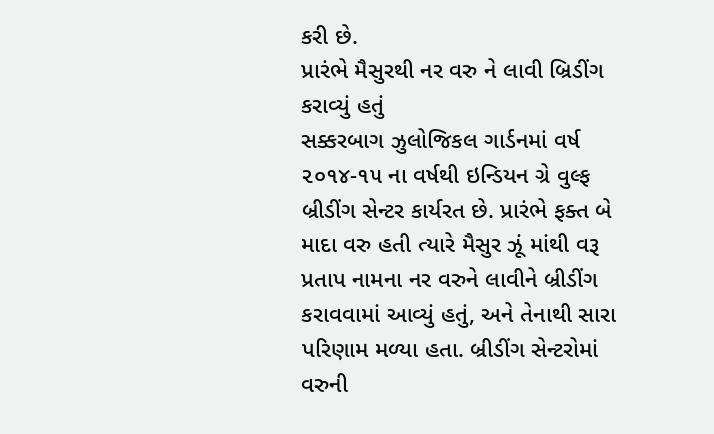કરી છે.
પ્રારંભે મૈસુરથી નર વરુ ને લાવી બ્રિડીંગ કરાવ્યું હતું
સક્કરબાગ ઝુલોજિકલ ગાર્ડનમાં વર્ષ ૨૦૧૪-૧૫ ના વર્ષથી ઇન્ડિયન ગ્રે વુલ્ફ બ્રીડીંગ સેન્ટર કાર્યરત છે. પ્રારંભે ફક્ત બે માદા વરુ હતી ત્યારે મૈસુર ઝૂં માંથી વરૂ પ્રતાપ નામના નર વરુને લાવીને બ્રીડીંગ કરાવવામાં આવ્યું હતું, અને તેનાથી સારા પરિણામ મળ્યા હતા. બ્રીડીંગ સેન્ટરોમાં વરુની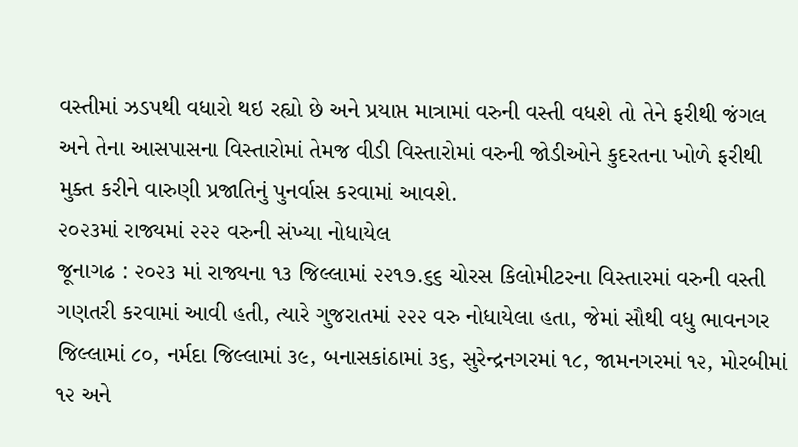વસ્તીમાં ઝડપથી વધારો થઇ રહ્યો છે અને પ્રયાપ્ત માત્રામાં વરુની વસ્તી વધશે તો તેને ફરીથી જંગલ અને તેના આસપાસના વિસ્તારોમાં તેમજ વીડી વિસ્તારોમાં વરુની જોડીઓને કુદરતના ખોળે ફરીથી મુક્ત કરીને વારુણી પ્રજાતિનું પુનર્વાસ કરવામાં આવશે.
૨૦૨૩માં રાજ્યમાં ૨૨૨ વરુની સંખ્યા નોધાયેલ
જૂનાગઢ : ૨૦૨૩ માં રાજ્યના ૧૩ જિલ્લામાં ૨૨૧૭.૬૬ ચોરસ કિલોમીટરના વિસ્તારમાં વરુની વસ્તી ગણતરી કરવામાં આવી હતી, ત્યારે ગુજરાતમાં ૨૨૨ વરુ નોધાયેલા હતા, જેમાં સૌથી વધુ ભાવનગર જિલ્લામાં ૮૦, નર્મદા જિલ્લામાં ૩૯, બનાસકાંઠામાં ૩૬, સુરેન્દ્રનગરમાં ૧૮, જામનગરમાં ૧૨, મોરબીમાં ૧૨ અને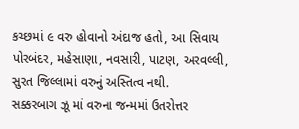કચ્છમાં ૯ વરુ હોવાનો અંદાજ હતો, આ સિવાય પોરબંદર, મહેસાણા, નવસારી, પાટણ, અરવલ્લી, સુરત જિલ્લામાં વરુનું અસ્તિત્વ નથી.
સક્કરબાગ ઝૂ માં વરુના જન્મમાં ઉતરોત્તર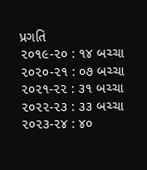પ્રગતિ
૨૦૧૯-૨૦ : ૧૪ બચ્ચા
૨૦૨૦-૨૧ : ૦૭ બચ્ચા
૨૦૨૧-૨૨ : ૩૧ બચ્ચા
૨૦૨૨-૨૩ : ૩૩ બચ્ચા
૨૦૨૩-૨૪ : ૪૦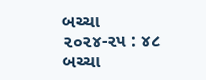બચ્ચા
૨૦૨૪-૨૫ : ૪૮ બચ્ચા